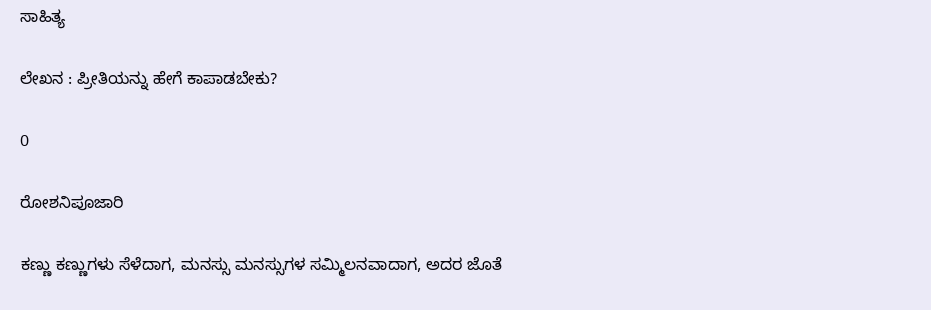ಸಾಹಿತ್ಯ

ಲೇಖನ : ಪ್ರೀತಿಯನ್ನು ಹೇಗೆ ಕಾಪಾಡಬೇಕು?

0

ರೋಶನಿಪೂಜಾರಿ

ಕಣ್ಣು ಕಣ್ಣುಗಳು ಸೆಳೆದಾಗ, ಮನಸ್ಸು ಮನಸ್ಸುಗಳ ಸಮ್ಮಿಲನವಾದಾಗ, ಅದರ ಜೊತೆ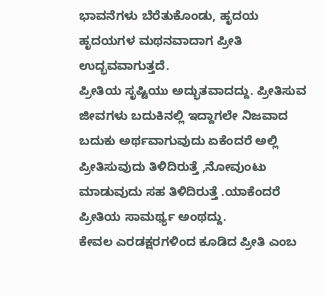ಭಾವನೆಗಳು ಬೆರೆತುಕೊಂಡು, ಹೃದಯ ಹೃದಯಗಳ ಮಥನವಾದಾಗ ಪ್ರೀತಿ ಉದ್ಭವವಾಗುತ್ತದೆ.
ಪ್ರೀತಿಯ ಸೃಷ್ಟಿಯು ಅದ್ಭುತವಾದದ್ದು. ಪ್ರೀತಿಸುವ ಜೀವಗಳು ಬದುಕಿನಲ್ಲಿ ಇದ್ದಾಗಲೇ ನಿಜವಾದ ಬದುಕು ಅರ್ಥವಾಗುವುದು ಏಕೆಂದರೆ ಅಲ್ಲಿ ಪ್ರೀತಿಸುವುದು ತಿಳಿದಿರುತ್ತೆ ,ನೋವುಂಟು ಮಾಡುವುದು ಸಹ ತಿಳಿದಿರುತ್ತೆ .ಯಾಕೆಂದರೆ ಪ್ರೀತಿಯ ಸಾಮರ್ಥ್ಯ ಅಂಥದ್ದು.
ಕೇವಲ ಎರಡಕ್ಷರಗಳಿಂದ ಕೂಡಿದ ಪ್ರೀತಿ ಎಂಬ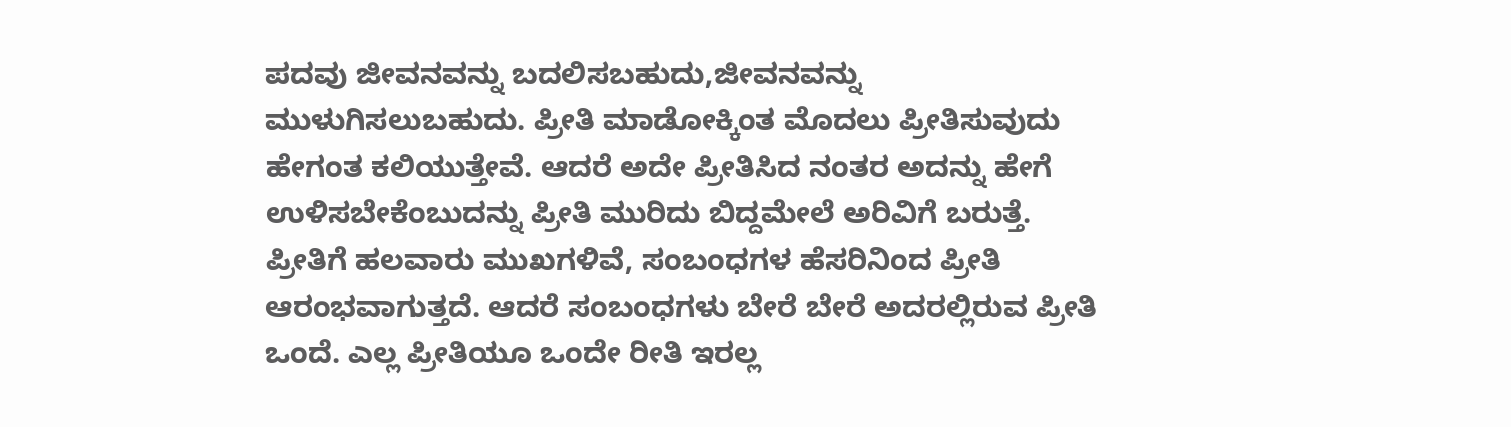ಪದವು ಜೀವನವನ್ನು ಬದಲಿಸಬಹುದು,ಜೀವನವನ್ನು ಮುಳುಗಿಸಲುಬಹುದು. ಪ್ರೀತಿ ಮಾಡೋಕ್ಕಿಂತ ಮೊದಲು ಪ್ರೀತಿಸುವುದು ಹೇಗಂತ ಕಲಿಯುತ್ತೇವೆ. ಆದರೆ ಅದೇ ಪ್ರೀತಿಸಿದ ನಂತರ ಅದನ್ನು ಹೇಗೆ ಉಳಿಸಬೇಕೆಂಬುದನ್ನು ಪ್ರೀತಿ ಮುರಿದು ಬಿದ್ದಮೇಲೆ ಅರಿವಿಗೆ ಬರುತ್ತೆ.
ಪ್ರೀತಿಗೆ ಹಲವಾರು ಮುಖಗಳಿವೆ, ಸಂಬಂಧಗಳ ಹೆಸರಿನಿಂದ ಪ್ರೀತಿ ಆರಂಭವಾಗುತ್ತದೆ. ಆದರೆ ಸಂಬಂಧಗಳು ಬೇರೆ ಬೇರೆ ಅದರಲ್ಲಿರುವ ಪ್ರೀತಿ ಒಂದೆ. ಎಲ್ಲ ಪ್ರೀತಿಯೂ ಒಂದೇ ರೀತಿ ಇರಲ್ಲ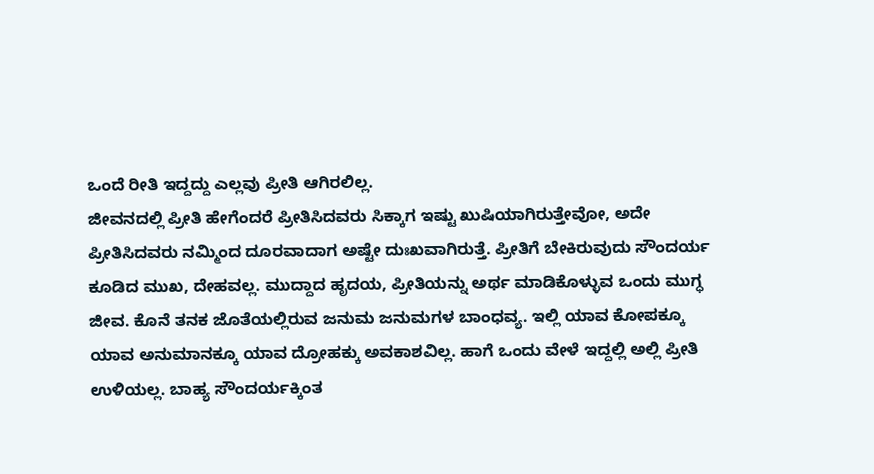ಒಂದೆ ರೀತಿ ಇದ್ದದ್ದು ಎಲ್ಲವು ಪ್ರೀತಿ ಆಗಿರಲಿಲ್ಲ.
ಜೀವನದಲ್ಲಿ ಪ್ರೀತಿ ಹೇಗೆಂದರೆ ಪ್ರೀತಿಸಿದವರು ಸಿಕ್ಕಾಗ ಇಷ್ಟು ಖುಷಿಯಾಗಿರುತ್ತೇವೋ, ಅದೇ ಪ್ರೀತಿಸಿದವರು ನಮ್ಮಿಂದ ದೂರವಾದಾಗ ಅಷ್ಟೇ ದುಃಖವಾಗಿರುತ್ತೆ. ಪ್ರೀತಿಗೆ ಬೇಕಿರುವುದು ಸೌಂದರ್ಯ ಕೂಡಿದ ಮುಖ, ದೇಹವಲ್ಲ. ಮುದ್ದಾದ ಹೃದಯ, ಪ್ರೀತಿಯನ್ನು ಅರ್ಥ ಮಾಡಿಕೊಳ್ಳುವ ಒಂದು ಮುಗ್ಧ ಜೀವ. ಕೊನೆ ತನಕ ಜೊತೆಯಲ್ಲಿರುವ ಜನುಮ ಜನುಮಗಳ ಬಾಂಧವ್ಯ. ಇಲ್ಲಿ ಯಾವ ಕೋಪಕ್ಕೂ ಯಾವ ಅನುಮಾನಕ್ಕೂ ಯಾವ ದ್ರೋಹಕ್ಕು ಅವಕಾಶವಿಲ್ಲ. ಹಾಗೆ ಒಂದು ವೇಳೆ ಇದ್ದಲ್ಲಿ ಅಲ್ಲಿ ಪ್ರೀತಿ ಉಳಿಯಲ್ಲ. ಬಾಹ್ಯ ಸೌಂದರ್ಯಕ್ಕಿಂತ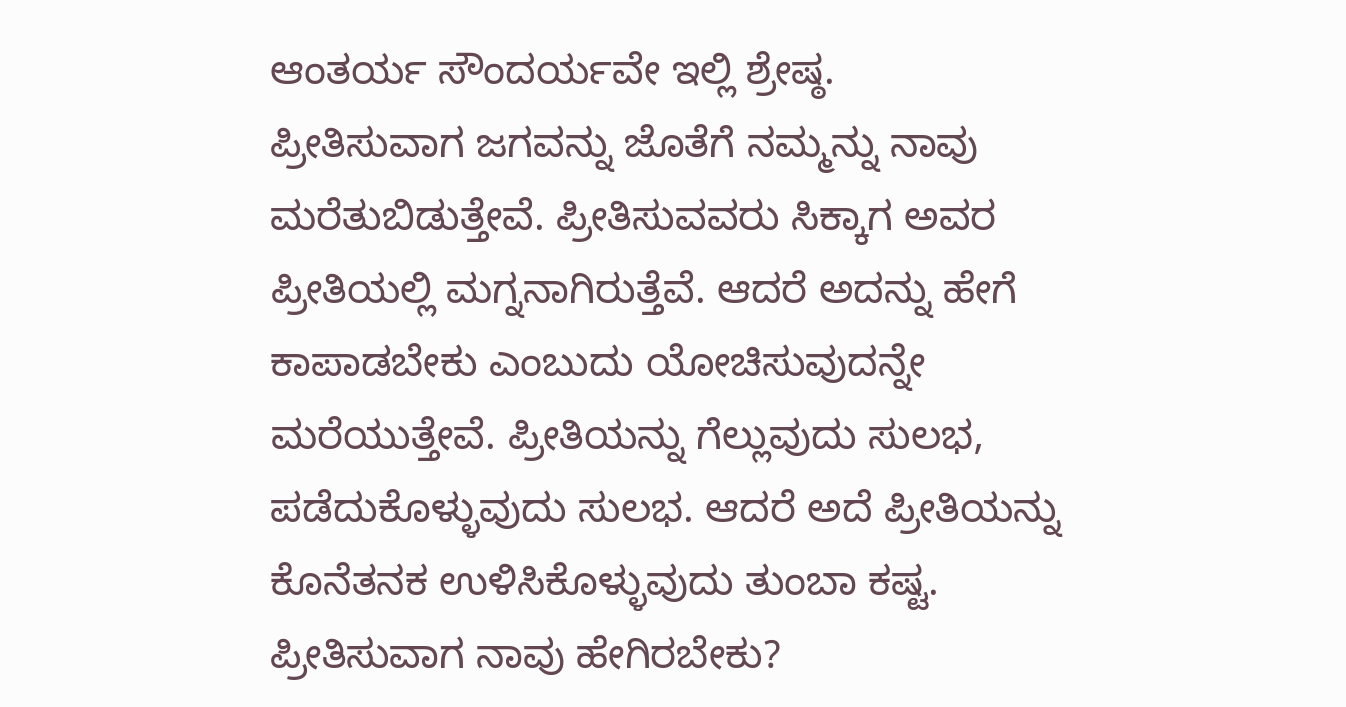ಆಂತರ್ಯ ಸೌಂದರ್ಯವೇ ಇಲ್ಲಿ ಶ್ರೇಷ್ಠ.
ಪ್ರೀತಿಸುವಾಗ ಜಗವನ್ನು ಜೊತೆಗೆ ನಮ್ಮನ್ನು ನಾವು ಮರೆತುಬಿಡುತ್ತೇವೆ. ಪ್ರೀತಿಸುವವರು ಸಿಕ್ಕಾಗ ಅವರ ಪ್ರೀತಿಯಲ್ಲಿ ಮಗ್ನನಾಗಿರುತ್ತೆವೆ. ಆದರೆ ಅದನ್ನು ಹೇಗೆ ಕಾಪಾಡಬೇಕು ಎಂಬುದು ಯೋಚಿಸುವುದನ್ನೇ ಮರೆಯುತ್ತೇವೆ. ಪ್ರೀತಿಯನ್ನು ಗೆಲ್ಲುವುದು ಸುಲಭ, ಪಡೆದುಕೊಳ್ಳುವುದು ಸುಲಭ. ಆದರೆ ಅದೆ ಪ್ರೀತಿಯನ್ನು ಕೊನೆತನಕ ಉಳಿಸಿಕೊಳ್ಳುವುದು ತುಂಬಾ ಕಷ್ಟ.
ಪ್ರೀತಿಸುವಾಗ ನಾವು ಹೇಗಿರಬೇಕು?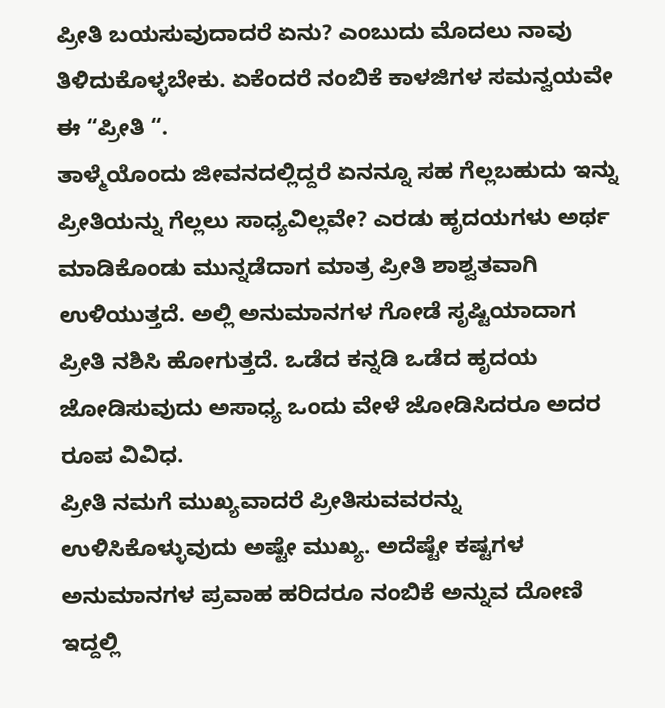ಪ್ರೀತಿ ಬಯಸುವುದಾದರೆ ಏನು? ಎಂಬುದು ಮೊದಲು ನಾವು ತಿಳಿದುಕೊಳ್ಳಬೇಕು. ಏಕೆಂದರೆ ನಂಬಿಕೆ ಕಾಳಜಿಗಳ ಸಮನ್ವಯವೇ ಈ “ಪ್ರೀತಿ “.
ತಾಳ್ಮೆಯೊಂದು ಜೀವನದಲ್ಲಿದ್ದರೆ ಏನನ್ನೂ ಸಹ ಗೆಲ್ಲಬಹುದು ಇನ್ನು ಪ್ರೀತಿಯನ್ನು ಗೆಲ್ಲಲು ಸಾಧ್ಯವಿಲ್ಲವೇ? ಎರಡು ಹೃದಯಗಳು ಅರ್ಥ ಮಾಡಿಕೊಂಡು ಮುನ್ನಡೆದಾಗ ಮಾತ್ರ ಪ್ರೀತಿ ಶಾಶ್ವತವಾಗಿ ಉಳಿಯುತ್ತದೆ. ಅಲ್ಲಿ ಅನುಮಾನಗಳ ಗೋಡೆ ಸೃಷ್ಟಿಯಾದಾಗ ಪ್ರೀತಿ ನಶಿಸಿ ಹೋಗುತ್ತದೆ. ಒಡೆದ ಕನ್ನಡಿ ಒಡೆದ ಹೃದಯ ಜೋಡಿಸುವುದು ಅಸಾಧ್ಯ ಒಂದು ವೇಳೆ ಜೋಡಿಸಿದರೂ ಅದರ ರೂಪ ವಿವಿಧ.
ಪ್ರೀತಿ ನಮಗೆ ಮುಖ್ಯವಾದರೆ ಪ್ರೀತಿಸುವವರನ್ನು ಉಳಿಸಿಕೊಳ್ಳುವುದು ಅಷ್ಟೇ ಮುಖ್ಯ. ಅದೆಷ್ಟೇ ಕಷ್ಟಗಳ ಅನುಮಾನಗಳ ಪ್ರವಾಹ ಹರಿದರೂ ನಂಬಿಕೆ ಅನ್ನುವ ದೋಣಿ ಇದ್ದಲ್ಲಿ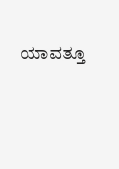ಯಾವತ್ತೂ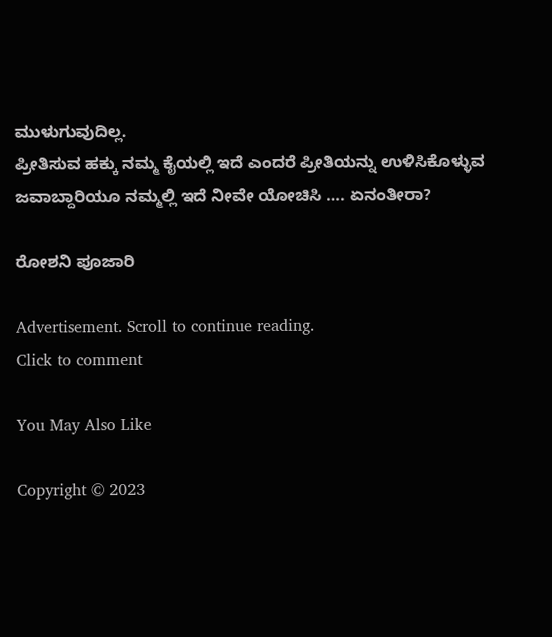ಮುಳುಗುವುದಿಲ್ಲ.
ಪ್ರೀತಿಸುವ ಹಕ್ಕು ನಮ್ಮ ಕೈಯಲ್ಲಿ ಇದೆ ಎಂದರೆ ಪ್ರೀತಿಯನ್ನು ಉಳಿಸಿಕೊಳ್ಳುವ ಜವಾಬ್ದಾರಿಯೂ ನಮ್ಮಲ್ಲಿ ಇದೆ ನೀವೇ ಯೋಚಿಸಿ …. ಏನಂತೀರಾ?

ರೋಶನಿ ಪೂಜಾರಿ

Advertisement. Scroll to continue reading.
Click to comment

You May Also Like

Copyright © 2023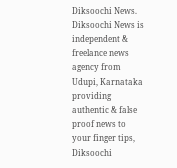Diksoochi News. Diksoochi News is independent & freelance news agency from Udupi, Karnataka providing authentic & false proof news to your finger tips, Diksoochi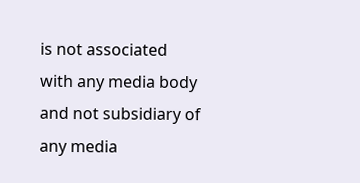is not associated with any media body and not subsidiary of any media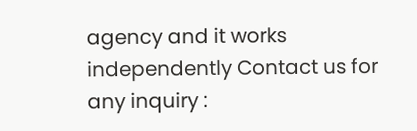agency and it works independently Contact us for any inquiry :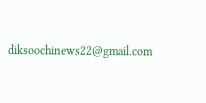diksoochinews22@gmail.com